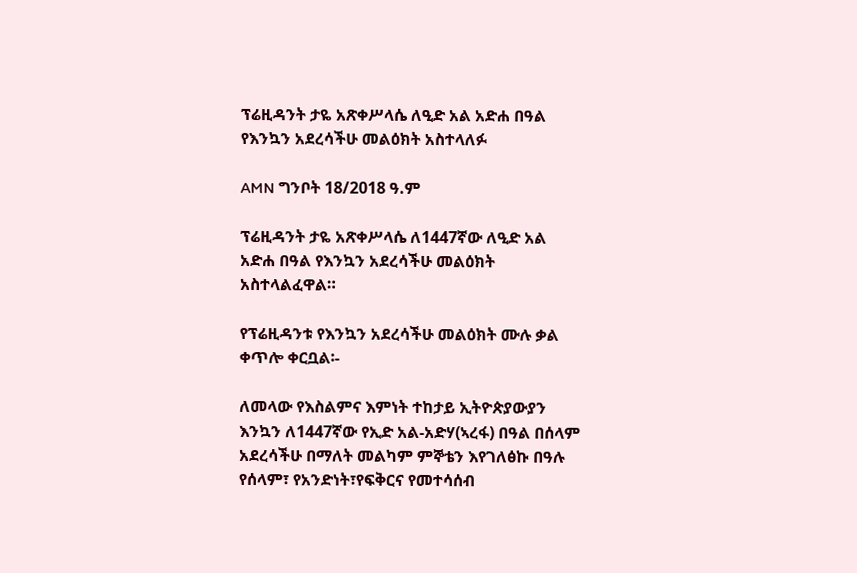ፕሬዚዳንት ታዬ አጽቀሥላሴ ለዒድ አል አድሐ በዓል የእንኳን አደረሳችሁ መልዕክት አስተላለፉ

AMN ግንቦት 18/2018 ዓ.ም

ፕሬዚዳንት ታዬ አጽቀሥላሴ ለ1447ኛው ለዒድ አል አድሐ በዓል የእንኳን አደረሳችሁ መልዕክት አስተላልፈዋል።

የፕሬዚዳንቱ የእንኳን አደረሳችሁ መልዕክት ሙሉ ቃል ቀጥሎ ቀርቧል፡-

ለመላው የእስልምና እምነት ተከታይ ኢትዮጵያውያን እንኳን ለ1447ኛው የኢድ አል-አድሃ(ኣረፋ) በዓል በሰላም አደረሳችሁ በማለት መልካም ምኞቴን እየገለፅኩ በዓሉ የሰላም፣ የአንድነት፣የፍቅርና የመተሳሰብ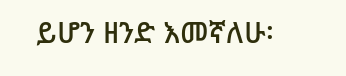ይሆን ዘንድ እመኛለሁ፡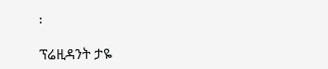፡

ፕሬዚዳንት ታዬ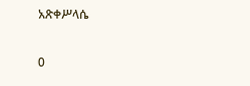አጽቀሥላሴ

0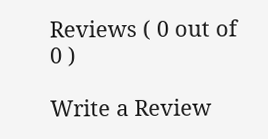Reviews ( 0 out of 0 )

Write a Review